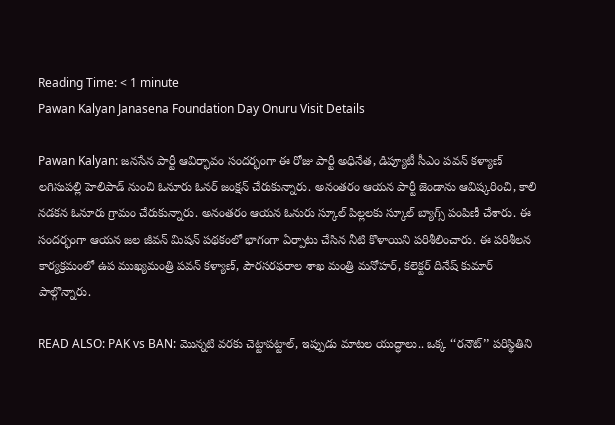Reading Time: < 1 minute
Pawan Kalyan Janasena Foundation Day Onuru Visit Details

Pawan Kalyan: జనసేన పార్టీ ఆవిర్భావం సందర్భంగా ఈ రోజు పార్టీ అధినేత, డిప్యూటీ సీఎం పవన్ కళ్యాణ్ లగిసుపల్లి హెలిపాడ్ నుంచి ఓనూరు ఓనర్ జంక్షన్ చేరుకున్నారు. అనంతరం ఆయన పార్టీ జెండాను ఆవిష్కరించి, కాలి నడకన ఓనూరు గ్రామం చేరుకున్నారు. అనంతరం ఆయన ఓనురు స్కూల్ పిల్లలకు స్కూల్ బ్యాగ్స్ పంపిణీ చేశారు. ఈ సందర్భంగా ఆయన జల జీవన్ మిషన్ పథకంలో భాగంగా ఏర్పాటు చేసిన నీటి కొళాయిని పరిశీలించారు. ఈ పరిశీలన కార్యక్రమంలో ఉప ముఖ్యమంత్రి పవన్ కళ్యాణ్, పౌరసరఫరాల శాఖ మంత్రి మనోహర్, కలెక్టర్ దినేష్ కుమార్ పాల్గొన్నారు.

READ ALSO: PAK vs BAN: మొన్నటి వరకు చెట్టాపట్టాల్, ఇప్పుడు మాటల యుద్ధాలు.. ఒక్క ‘‘రనౌట్’’ పరిస్థితిని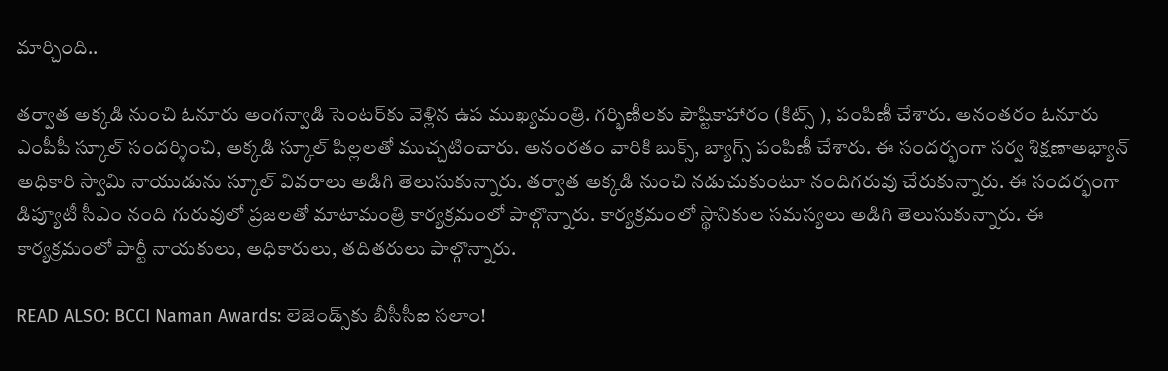మార్చింది..

తర్వాత అక్కడి నుంచి ఓనూరు అంగన్వాడి సెంటర్‌కు వెళ్లిన ఉప ముఖ్యమంత్రి. గర్భిణీలకు పౌష్టికాహారం (కిట్స్ ), పంపిణీ చేశారు. అనంతరం ఓనూరు ఎంపీపీ స్కూల్ సందర్శించి, అక్కడి స్కూల్ పిల్లలతో ముచ్చటించారు. అనంరతం వారికి బుక్స్, బ్యాగ్స్ పంపిణీ చేశారు. ఈ సందర్భంగా సర్వ శిక్షణాఅభ్యాన్ అధికారి స్వామి నాయుడును స్కూల్ వివరాలు అడిగి తెలుసుకున్నారు. తర్వాత అక్కడి నుంచి నడుచుకుంటూ నందిగరువు చేరుకున్నారు. ఈ సందర్భంగా డిప్యూటీ సీఎం నంది గురువులో ప్రజలతో మాటామంత్రి కార్యక్రమంలో పాల్గొన్నారు. కార్యక్రమంలో స్థానికుల సమస్యలు అడిగి తెలుసుకున్నారు. ఈ కార్యక్రమంలో పార్టీ నాయకులు, అధికారులు, తదితరులు పాల్గొన్నారు.

READ ALSO: BCCI Naman Awards: లెజెండ్స్‌కు బీసీసీఐ సలాం!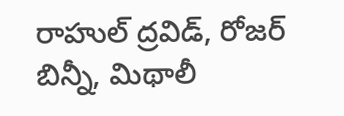రాహుల్ ద్రవిడ్, రోజర్ బిన్నీ, మిథాలీ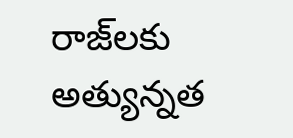రాజ్‌లకు అత్యున్నత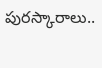పురస్కారాలు..